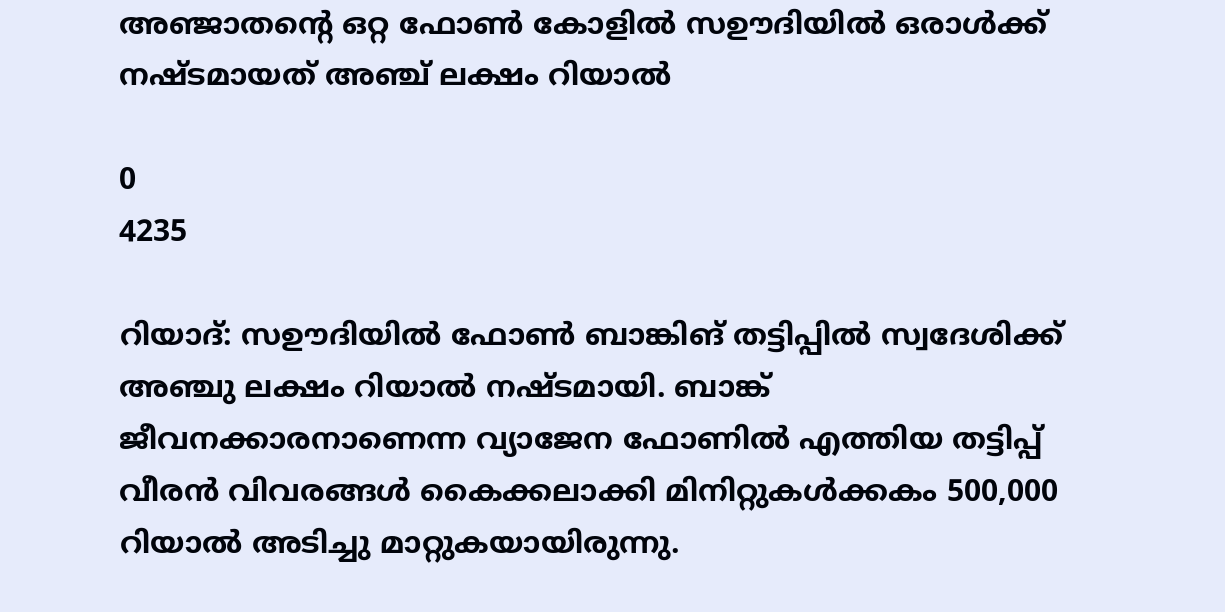അഞ്ജാതന്റെ ഒറ്റ ഫോൺ കോളിൽ സഊദിയിൽ ഒരാൾക്ക് നഷ്ടമായത് അഞ്ച് ലക്ഷം റിയാൽ

0
4235

റിയാദ്: സഊദിയിൽ ഫോൺ ബാങ്കിങ് തട്ടിപ്പിൽ സ്വദേശിക്ക് അഞ്ചു ലക്ഷം റിയാൽ നഷ്ടമായി. ബാങ്ക് ജീവനക്കാരനാണെന്ന വ്യാജേന ഫോണിൽ എത്തിയ തട്ടിപ്പ് വീരൻ വിവരങ്ങൾ കൈക്കലാക്കി മിനിറ്റുകൾക്കകം 500,000 റിയാൽ അടിച്ചു മാറ്റുകയായിരുന്നു.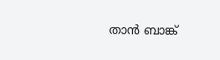താൻ ബാങ്ക്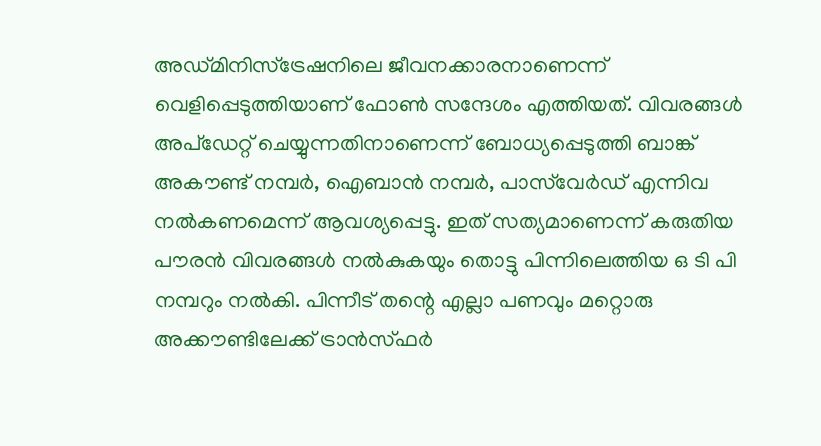അഡ്മിനിസ്ട്രേഷനിലെ ജീവനക്കാരനാണെന്ന് വെളിപ്പെടുത്തിയാണ് ഫോൺ സന്ദേശം എത്തിയത്. വിവരങ്ങൾ അപ്ഡേറ്റ് ചെയ്യുന്നതിനാണെന്ന് ബോധ്യപ്പെടുത്തി ബാങ്ക് അകൗണ്ട് നമ്പർ, ഐബാൻ നമ്പർ, പാസ്‌വേർഡ് എന്നിവ നൽകണമെന്ന് ആവശ്യപ്പെട്ടു. ഇത് സത്യമാണെന്ന് കരുതിയ പൗരൻ വിവരങ്ങൾ നൽകുകയും തൊട്ടു പിന്നിലെത്തിയ ഒ ടി പി നമ്പറും നൽകി. പിന്നീട് തന്റെ എല്ലാ പണവും മറ്റൊരു അക്കൗണ്ടിലേക്ക് ട്രാൻസ്ഫർ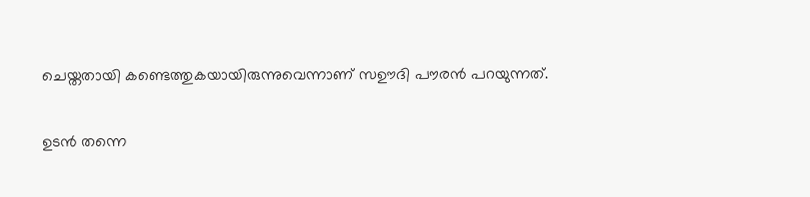ചെയ്തതായി കണ്ടെത്തുകയായിരുന്നുവെന്നാണ് സഊദി പൗരൻ പറയുന്നത്.

ഉടൻ തന്നെ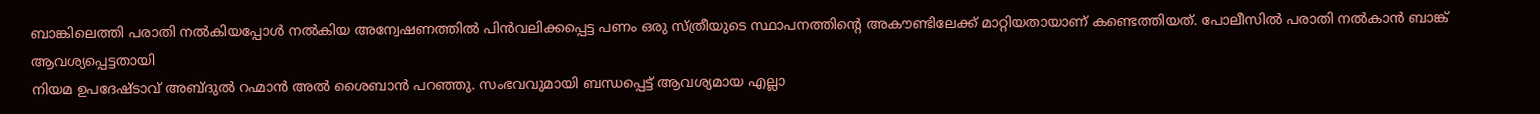ബാങ്കിലെത്തി പരാതി നൽകിയപ്പോൾ നൽകിയ അന്വേഷണത്തിൽ പിൻവലിക്കപ്പെട്ട പണം ഒരു സ്ത്രീയുടെ സ്ഥാപനത്തിന്റെ അകൗണ്ടിലേക്ക് മാറ്റിയതായാണ് കണ്ടെത്തിയത്. പോലീസിൽ പരാതി നൽകാൻ ബാങ്ക് ആവശ്യപ്പെട്ടതായി
നിയമ ഉപദേഷ്ടാവ് അബ്ദുൽ റഹ്മാൻ അൽ ശൈബാൻ പറഞ്ഞു. സംഭവവുമായി ബന്ധപ്പെട്ട് ആവശ്യമായ എല്ലാ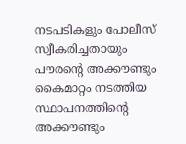നടപടികളും പോലീസ് സ്വീകരിച്ചതായും പൗരന്റെ അക്കൗണ്ടും കൈമാറ്റം നടത്തിയ സ്ഥാപനത്തിന്റെ അക്കൗണ്ടും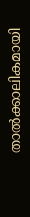താൽക്കാലികമായി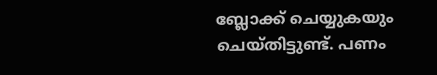ബ്ലോക്ക് ചെയ്യുകയും ചെയ്തിട്ടുണ്ട്. പണം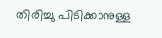തിരിച്ചു പിടിക്കാനുള്ള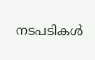നടപടികൾ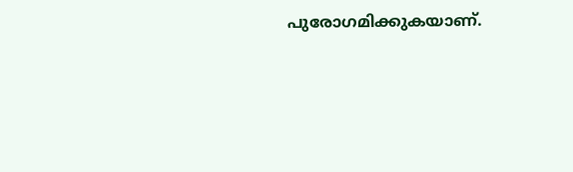പുരോഗമിക്കുകയാണ്.